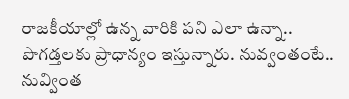రాజకీయాల్లో ఉన్న వారికి పని ఎలా ఉన్నా.. పొగడ్తలకు ప్రాధాన్యం ఇస్తున్నారు. నువ్వంతంటే.. నువ్వింత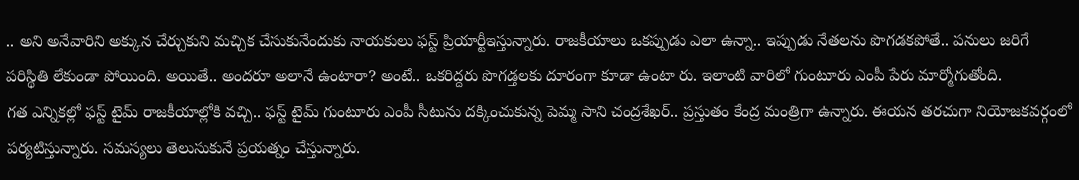.. అని అనేవారిని అక్కున చేర్చుకుని మచ్చిక చేసుకునేందుకు నాయకులు ఫస్ట్ ప్రియార్టీఇస్తున్నారు. రాజకీయాలు ఒకప్పుడు ఎలా ఉన్నా.. ఇప్పుడు నేతలను పొగడకపోతే.. పనులు జరిగే పరిస్థితి లేకుండా పోయింది. అయితే.. అందరూ అలానే ఉంటారా? అంటే.. ఒకరిద్దరు పొగడ్తలకు దూరంగా కూడా ఉంటా రు. ఇలాంటి వారిలో గుంటూరు ఎంపీ పేరు మార్మోగుతోంది.
గత ఎన్నికల్లో ఫస్ట్ టైమ్ రాజకీయాల్లోకి వచ్చి.. ఫస్ట్ టైమ్ గుంటూరు ఎంపీ సీటును దక్కించుకున్న పెమ్మ సాని చంద్రశేఖర్.. ప్రస్తుతం కేంద్ర మంత్రిగా ఉన్నారు. ఈయన తరచుగా నియోజకవర్గంలో పర్యటిస్తున్నారు. సమస్యలు తెలుసుకునే ప్రయత్నం చేస్తున్నారు.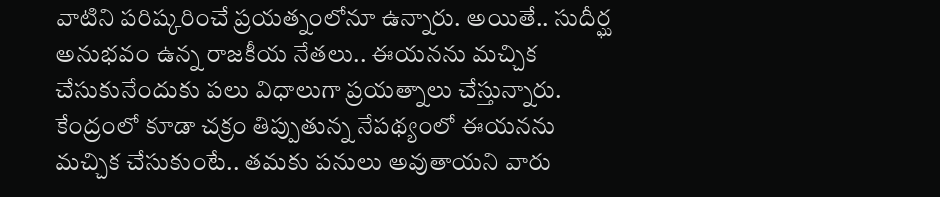వాటిని పరిష్కరించే ప్రయత్నంలోనూ ఉన్నారు. అయితే.. సుదీర్ఘ అనుభవం ఉన్న రాజకీయ నేతలు.. ఈయనను మచ్చిక చేసుకునేందుకు పలు విధాలుగా ప్రయత్నాలు చేస్తున్నారు. కేంద్రంలో కూడా చక్రం తిప్పుతున్న నేపథ్యంలో ఈయనను మచ్చిక చేసుకుంటే.. తమకు పనులు అవుతాయని వారు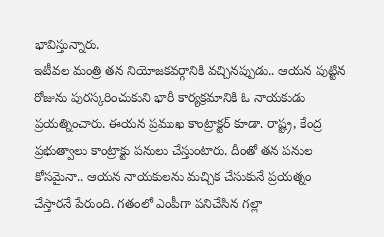భావిస్తున్నారు.
ఇటీవల మంత్రి తన నియోజకవర్గానికి వచ్చినప్పుడు.. ఆయన పుట్టిన రోజును పురస్కరించుకుని భారీ కార్యక్రమానికి ఓ నాయకుడు ప్రయత్నించారు. ఈయన ప్రముఖ కాంట్రాక్టర్ కూడా. రాష్ట్ర, కేంద్ర ప్రభుత్వాలు కాంట్రాక్టు పనులు చేస్తుంటారు. దీంతో తన పనుల కోసమైనా.. ఆయన నాయకులను మచ్చిక చేసుకునే ప్రయత్నం చేస్తారనే పేరుంది. గతంలో ఎంపీగా పనిచేసిన గల్లా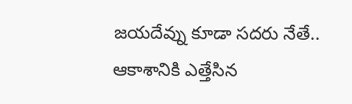జయదేవ్ను కూడా సదరు నేతే.. ఆకాశానికి ఎత్తేసిన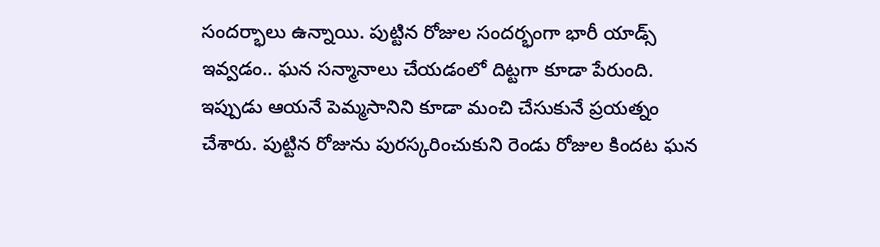సందర్భాలు ఉన్నాయి. పుట్టిన రోజుల సందర్భంగా భారీ యాడ్స్ ఇవ్వడం.. ఘన సన్మానాలు చేయడంలో దిట్టగా కూడా పేరుంది.
ఇప్పుడు ఆయనే పెమ్మసానిని కూడా మంచి చేసుకునే ప్రయత్నం చేశారు. పుట్టిన రోజును పురస్కరించుకుని రెండు రోజుల కిందట ఘన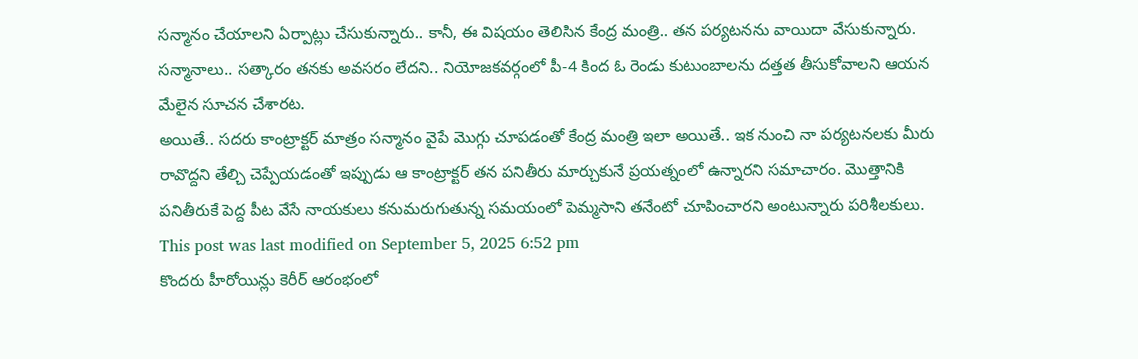సన్మానం చేయాలని ఏర్పాట్లు చేసుకున్నారు.. కానీ, ఈ విషయం తెలిసిన కేంద్ర మంత్రి.. తన పర్యటనను వాయిదా వేసుకున్నారు. సన్మానాలు.. సత్కారం తనకు అవసరం లేదని.. నియోజకవర్గంలో పీ-4 కింద ఓ రెండు కుటుంబాలను దత్తత తీసుకోవాలని ఆయన మేలైన సూచన చేశారట.
అయితే.. సదరు కాంట్రాక్టర్ మాత్రం సన్మానం వైపే మొగ్గు చూపడంతో కేంద్ర మంత్రి ఇలా అయితే.. ఇక నుంచి నా పర్యటనలకు మీరు రావొద్దని తేల్చి చెప్పేయడంతో ఇప్పుడు ఆ కాంట్రాక్టర్ తన పనితీరు మార్చుకునే ప్రయత్నంలో ఉన్నారని సమాచారం. మొత్తానికి పనితీరుకే పెద్ద పీట వేసే నాయకులు కనుమరుగుతున్న సమయంలో పెమ్మసాని తనేంటో చూపించారని అంటున్నారు పరిశీలకులు.
This post was last modified on September 5, 2025 6:52 pm
కొందరు హీరోయిన్లు కెరీర్ ఆరంభంలో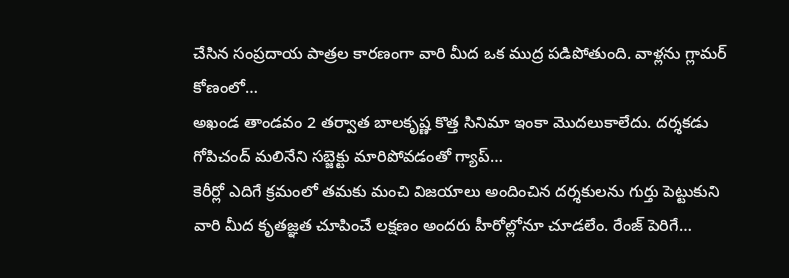చేసిన సంప్రదాయ పాత్రల కారణంగా వారి మీద ఒక ముద్ర పడిపోతుంది. వాళ్లను గ్లామర్ కోణంలో…
అఖండ తాండవం 2 తర్వాత బాలకృష్ణ కొత్త సినిమా ఇంకా మొదలుకాలేదు. దర్శకడు గోపిచంద్ మలినేని సబ్జెక్టు మారిపోవడంతో గ్యాప్…
కెరీర్లో ఎదిగే క్రమంలో తమకు మంచి విజయాలు అందించిన దర్శకులను గుర్తు పెట్టుకుని వారి మీద కృతజ్ఞత చూపించే లక్షణం అందరు హీరోల్లోనూ చూడలేం. రేంజ్ పెరిగే…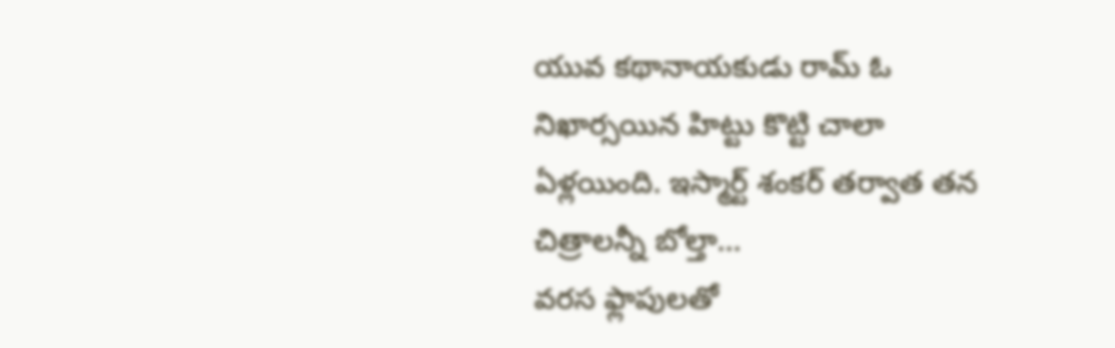యువ కథానాయకుడు రామ్ ఓ నిఖార్సయిన హిట్టు కొట్టి చాలా ఏళ్లయింది. ఇస్మార్ట్ శంకర్ తర్వాత తన చిత్రాలన్నీ బోల్తా…
వరస ఫ్లాపులతో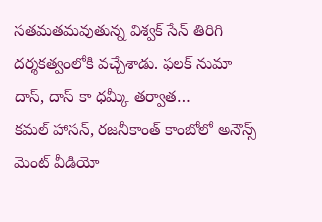సతమతమవుతున్న విశ్వక్ సేన్ తిరిగి దర్శకత్వంలోకి వచ్చేశాడు. ఫలక్ నుమా దాస్, దాస్ కా ధమ్కీ తర్వాత…
కమల్ హాసన్, రజనీకాంత్ కాంబోలో అనౌన్స్ మెంట్ వీడియో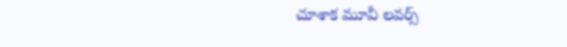చూశాక మూవీ లవర్స్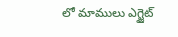లో మాములు ఎగ్జైట్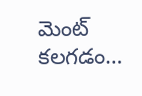మెంట్ కలగడం…